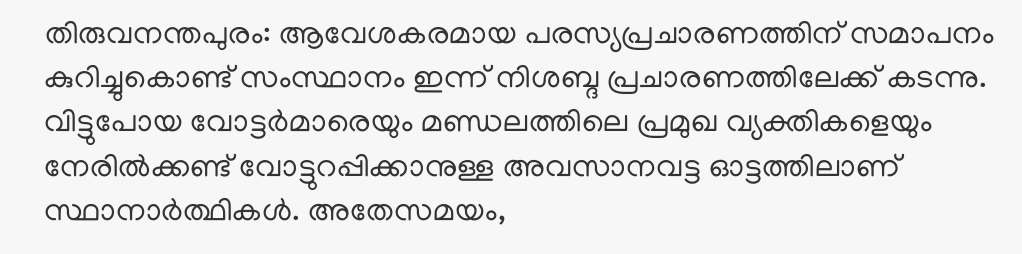തിരുവനന്തപുരം: ആവേശകരമായ പരസ്യപ്രചാരണത്തിന് സമാപനം കുറിച്ചുകൊണ്ട് സംസ്ഥാനം ഇന്ന് നിശബ്ദ പ്രചാരണത്തിലേക്ക് കടന്നു. വിട്ടുപോയ വോട്ടർമാരെയും മണ്ഡലത്തിലെ പ്രമുഖ വ്യക്തികളെയും നേരിൽക്കണ്ട് വോട്ടുറപ്പിക്കാനുള്ള അവസാനവട്ട ഓട്ടത്തിലാണ് സ്ഥാനാർത്ഥികൾ. അതേസമയം,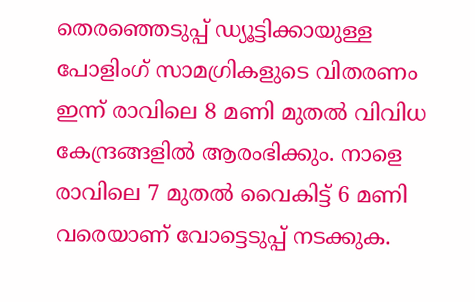തെരഞ്ഞെടുപ്പ് ഡ്യൂട്ടിക്കായുള്ള പോളിംഗ് സാമഗ്രികളുടെ വിതരണം ഇന്ന് രാവിലെ 8 മണി മുതൽ വിവിധ കേന്ദ്രങ്ങളിൽ ആരംഭിക്കും. നാളെ രാവിലെ 7 മുതൽ വൈകിട്ട് 6 മണി വരെയാണ് വോട്ടെടുപ്പ് നടക്കുക.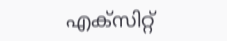എക്സിറ്റ്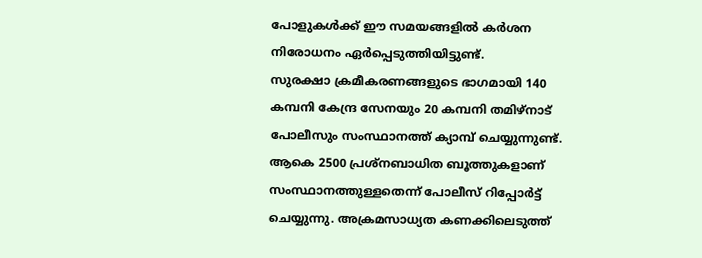പോളുകൾക്ക് ഈ സമയങ്ങളിൽ കർശന നിരോധനം ഏർപ്പെടുത്തിയിട്ടുണ്ട്.
സുരക്ഷാ ക്രമീകരണങ്ങളുടെ ഭാഗമായി 140 കമ്പനി കേന്ദ്ര സേനയും 20 കമ്പനി തമിഴ്നാട് പോലീസും സംസ്ഥാനത്ത് ക്യാമ്പ് ചെയ്യുന്നുണ്ട്. ആകെ 2500 പ്രശ്നബാധിത ബൂത്തുകളാണ് സംസ്ഥാനത്തുള്ളതെന്ന് പോലീസ് റിപ്പോർട്ട് ചെയ്യുന്നു. അക്രമസാധ്യത കണക്കിലെടുത്ത്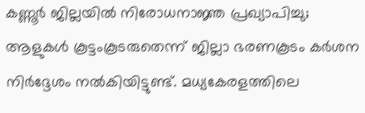കണ്ണൂർ ജില്ലയിൽ നിരോധനാജ്ഞ പ്രഖ്യാപിച്ചു; ആളുകൾ കൂട്ടംകൂടരുതെന്ന് ജില്ലാ ഭരണകൂടം കർശന നിർദ്ദേശം നൽകിയിട്ടുണ്ട്. മധ്യകേരളത്തിലെ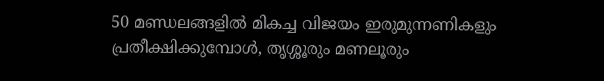50 മണ്ഡലങ്ങളിൽ മികച്ച വിജയം ഇരുമുന്നണികളും പ്രതീക്ഷിക്കുമ്പോൾ, തൃശ്ശൂരും മണലൂരും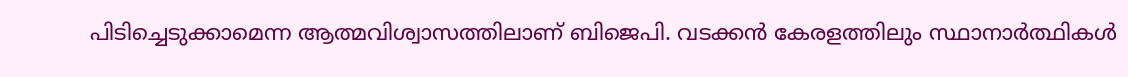പിടിച്ചെടുക്കാമെന്ന ആത്മവിശ്വാസത്തിലാണ് ബിജെപി. വടക്കൻ കേരളത്തിലും സ്ഥാനാർത്ഥികൾ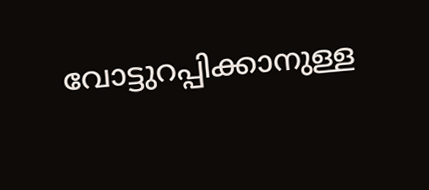വോട്ടുറപ്പിക്കാനുള്ള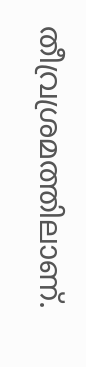തീവ്രശ്രമത്തിലാണ്.